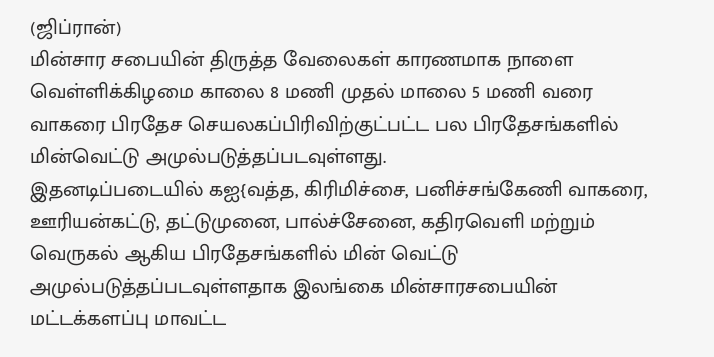(ஜிப்ரான்)
மின்சார சபையின் திருத்த வேலைகள் காரணமாக நாளை வெள்ளிக்கிழமை காலை 8 மணி முதல் மாலை 5 மணி வரை வாகரை பிரதேச செயலகப்பிரிவிற்குட்பட்ட பல பிரதேசங்களில் மின்வெட்டு அமுல்படுத்தப்படவுள்ளது.
இதனடிப்படையில் கஐ{வத்த, கிரிமிச்சை, பனிச்சங்கேணி வாகரை, ஊரியன்கட்டு, தட்டுமுனை, பால்ச்சேனை, கதிரவெளி மற்றும் வெருகல் ஆகிய பிரதேசங்களில் மின் வெட்டு அமுல்படுத்தப்படவுள்ளதாக இலங்கை மின்சாரசபையின் மட்டக்களப்பு மாவட்ட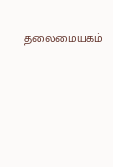தலைமையகம்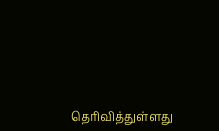தெரிவித்துள்ளது